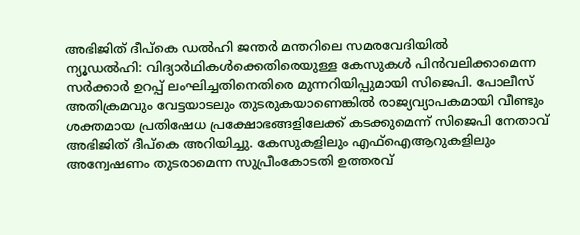അഭിജിത് ദീപ്കെ ഡൽഹി ജന്തർ മന്തറിലെ സമരവേദിയിൽ
ന്യൂഡൽഹി: വിദ്യാർഥികൾക്കെതിരെയുള്ള കേസുകൾ പിൻവലിക്കാമെന്ന സർക്കാർ ഉറപ്പ് ലംഘിച്ചതിനെതിരെ മുന്നറിയിപ്പുമായി സിജെപി. പോലീസ് അതിക്രമവും വേട്ടയാടലും തുടരുകയാണെങ്കിൽ രാജ്യവ്യാപകമായി വീണ്ടും ശക്തമായ പ്രതിഷേധ പ്രക്ഷോഭങ്ങളിലേക്ക് കടക്കുമെന്ന് സിജെപി നേതാവ് അഭിജിത് ദീപ്കെ അറിയിച്ചു. കേസുകളിലും എഫ്ഐആറുകളിലും അന്വേഷണം തുടരാമെന്ന സുപ്രീംകോടതി ഉത്തരവ്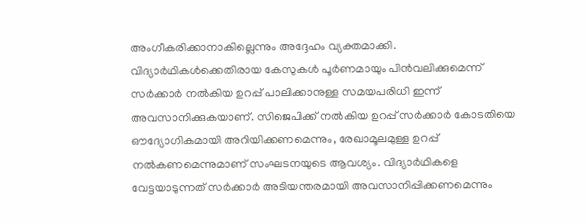അംഗീകരിക്കാനാകില്ലെന്നും അദ്ദേഹം വ്യക്തമാക്കി.
വിദ്യാർഥികൾക്കെതിരായ കേസുകൾ പൂർണമായും പിൻവലിക്കുമെന്ന് സർക്കാർ നൽകിയ ഉറപ്പ് പാലിക്കാനുള്ള സമയപരിധി ഇന്ന് അവസാനിക്കുകയാണ്. സിജെപിക്ക് നൽകിയ ഉറപ്പ് സർക്കാർ കോടതിയെ ഔദ്യോഗികമായി അറിയിക്കണമെന്നും, രേഖാമൂലമുള്ള ഉറപ്പ് നൽകണമെന്നുമാണ് സംഘടനയുടെ ആവശ്യം. വിദ്യാർഥികളെ വേട്ടയാടുന്നത് സർക്കാർ അടിയന്തരമായി അവസാനിപ്പിക്കണമെന്നും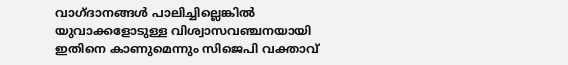വാഗ്ദാനങ്ങൾ പാലിച്ചില്ലെങ്കിൽ യുവാക്കളോടുള്ള വിശ്വാസവഞ്ചനയായി ഇതിനെ കാണുമെന്നും സിജെപി വക്താവ്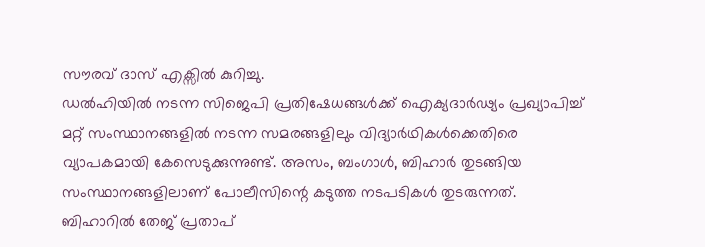സൗരവ് ദാസ് എക്സിൽ കുറിച്ചു.
ഡൽഹിയിൽ നടന്ന സിജെപി പ്രതിഷേധങ്ങൾക്ക് ഐക്യദാർഢ്യം പ്രഖ്യാപിച്ച് മറ്റ് സംസ്ഥാനങ്ങളിൽ നടന്ന സമരങ്ങളിലും വിദ്യാർഥികൾക്കെതിരെ വ്യാപകമായി കേസെടുക്കുന്നുണ്ട്. അസം, ബംഗാൾ, ബിഹാർ തുടങ്ങിയ സംസ്ഥാനങ്ങളിലാണ് പോലീസിന്റെ കടുത്ത നടപടികൾ തുടരുന്നത്. ബിഹാറിൽ തേജ് പ്രതാപ്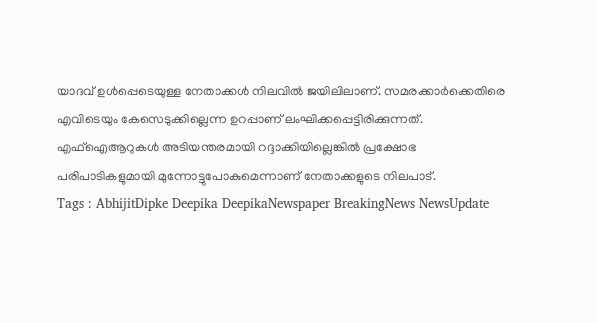യാദവ് ഉൾപ്പെടെയുള്ള നേതാക്കൾ നിലവിൽ ജയിലിലാണ്. സമരക്കാർക്കെതിരെ എവിടെയും കേസെടുക്കില്ലെന്ന ഉറപ്പാണ് ലംഘിക്കപ്പെട്ടിരിക്കുന്നത്. എഫ്ഐആറുകൾ അടിയന്തരമായി റദ്ദാക്കിയില്ലെങ്കിൽ പ്രക്ഷോഭ പരിപാടികളുമായി മുന്നോട്ടുപോകുമെന്നാണ് നേതാക്കളുടെ നിലപാട്.
Tags : AbhijitDipke Deepika DeepikaNewspaper BreakingNews NewsUpdate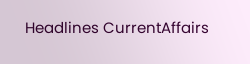Headlines CurrentAffairs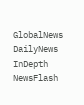GlobalNews DailyNews InDepth NewsFlash